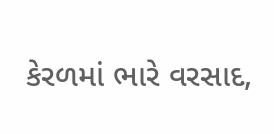કેરળમાં ભારે વરસાદ,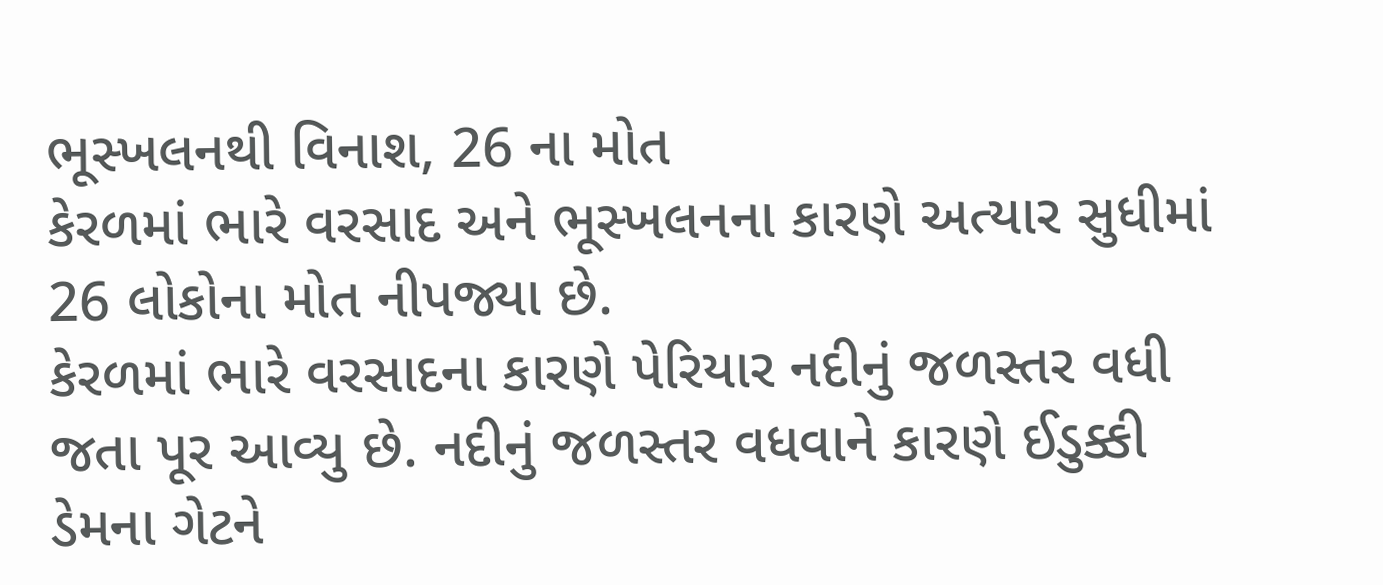ભૂસ્ખલનથી વિનાશ, 26 ના મોત
કેરળમાં ભારે વરસાદ અને ભૂસ્ખલનના કારણે અત્યાર સુધીમાં 26 લોકોના મોત નીપજ્યા છે.
કેરળમાં ભારે વરસાદના કારણે પેરિયાર નદીનું જળસ્તર વધી જતા પૂર આવ્યુ છે. નદીનું જળસ્તર વધવાને કારણે ઈડુક્કી ડેમના ગેટને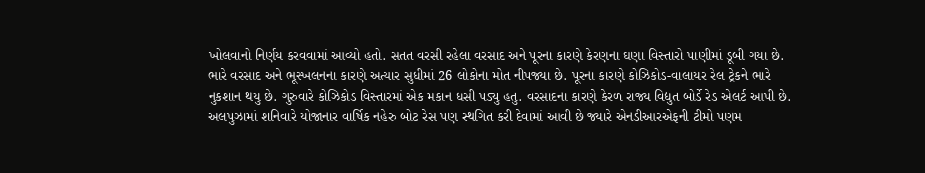ખોલવાનો નિર્ણય કરવવામાં આવ્યો હતો. સતત વરસી રહેલા વરસાદ અને પૂરના કારણે કેરણના ઘણા વિસ્તારો પાણીમાં ડૂબી ગયા છે. ભારે વરસાદ અને ભૂસ્ખલનના કારણે અત્યાર સુધીમાં 26 લોકોના મોત નીપજ્યા છે. પૂરના કારણે કોઝિકોડ-વાલાયર રેલ ટ્રેકને ભારે નુકશાન થયુ છે. ગુરુવારે કોઝિકોડ વિસ્તારમાં એક મકાન ધસી પડ્યુ હતુ. વરસાદના કારણે કેરળ રાજ્ય વિદ્યુત બોર્ડે રેડ એલર્ટ આપી છે. અલપુઝામાં શનિવારે યોજાનાર વાર્ષિક નહેરુ બોટ રેસ પણ સ્થગિત કરી દેવામાં આવી છે જ્યારે એનડીઆરએફની ટીમો પણમ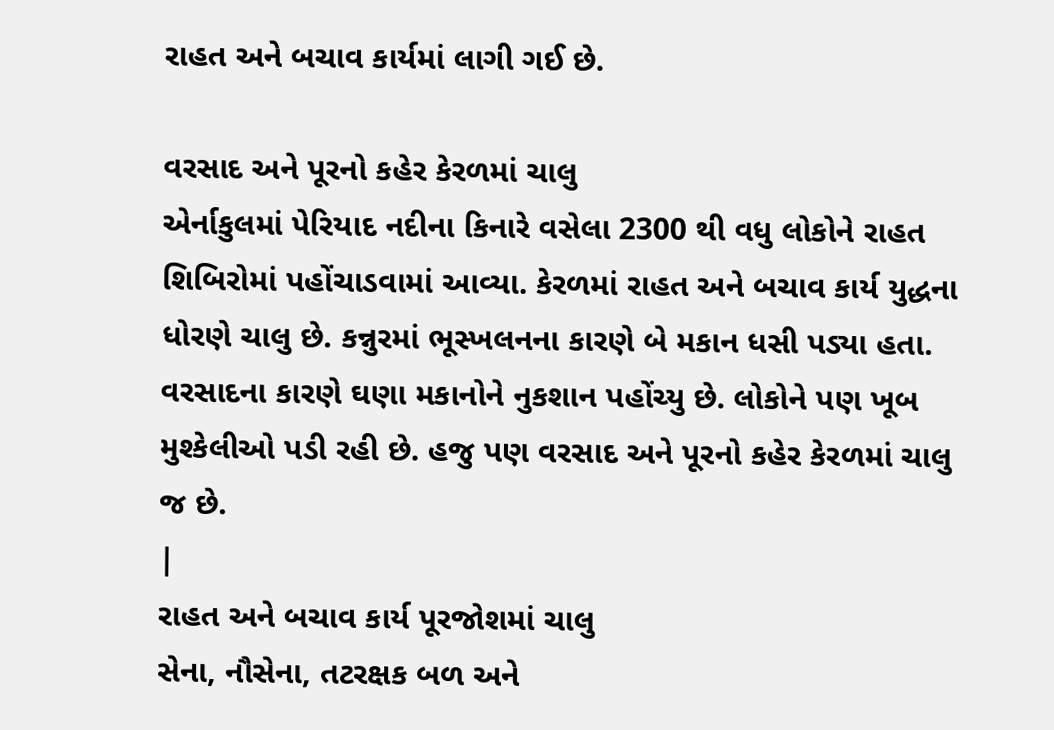રાહત અને બચાવ કાર્યમાં લાગી ગઈ છે.

વરસાદ અને પૂરનો કહેર કેરળમાં ચાલુ
એર્નાકુલમાં પેરિયાદ નદીના કિનારે વસેલા 2300 થી વધુ લોકોને રાહત શિબિરોમાં પહોંચાડવામાં આવ્યા. કેરળમાં રાહત અને બચાવ કાર્ય યુદ્ધના ધોરણે ચાલુ છે. કન્નુરમાં ભૂસ્ખલનના કારણે બે મકાન ધસી પડ્યા હતા. વરસાદના કારણે ઘણા મકાનોને નુકશાન પહોંચ્યુ છે. લોકોને પણ ખૂબ મુશ્કેલીઓ પડી રહી છે. હજુ પણ વરસાદ અને પૂરનો કહેર કેરળમાં ચાલુ જ છે.
|
રાહત અને બચાવ કાર્ય પૂરજોશમાં ચાલુ
સેના, નૌસેના, તટરક્ષક બળ અને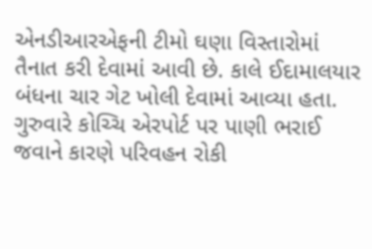એનડીઆરએફની ટીમો ઘણા વિસ્તારોમાં તૈનાત કરી દેવામાં આવી છે. કાલે ઈદામાલયાર બંધના ચાર ગેટ ખોલી દેવામાં આવ્યા હતા. ગુરુવારે કોચ્ચિ એરપોર્ટ પર પાણી ભરાઈ જવાને કારણે પરિવહન રોકી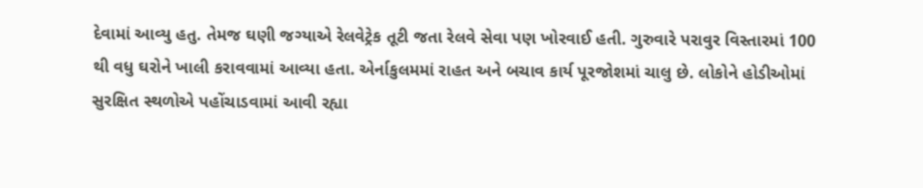દેવામાં આવ્યુ હતુ. તેમજ ઘણી જગ્યાએ રેલવેટ્રેક તૂટી જતા રેલવે સેવા પણ ખોરવાઈ હતી. ગુરુવારે પરાવુર વિસ્તારમાં 100 થી વધુ ઘરોને ખાલી કરાવવામાં આવ્યા હતા. એર્નાકુલમમાં રાહત અને બચાવ કાર્ય પૂરજોશમાં ચાલુ છે. લોકોને હોડીઓમાં સુરક્ષિત સ્થળોએ પહોંચાડવામાં આવી રહ્યા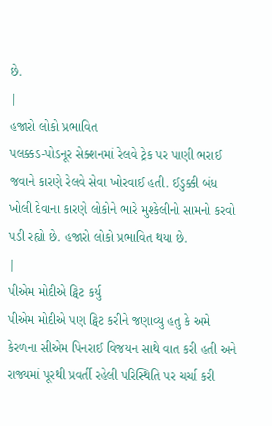છે.
|
હજારો લોકો પ્રભાવિત
પલક્કડ-પોડનૂર સેક્શનમાં રેલવે ટ્રેક પર પાણી ભરાઈ જવાને કારણે રેલવે સેવા ખોરવાઈ હતી. ઈડુક્કી બંધ ખોલી દેવાના કારણે લોકોને ભારે મુશ્કેલીનો સામનો કરવો પડી રહ્યો છે. હજારો લોકો પ્રભાવિત થયા છે.
|
પીએમ મોદીએ ટ્વિટ કર્યુ
પીએમ મોદીએ પણ ટ્વિટ કરીને જણાવ્યુ હતુ કે અમે કેરળના સીએમ પિનરાઈ વિજયન સાથે વાત કરી હતી અને રાજ્યમાં પૂરથી પ્રવર્તી રહેલી પરિસ્થિતિ પર ચર્ચા કરી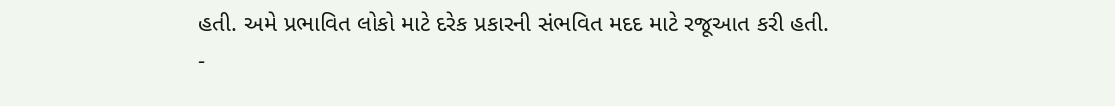હતી. અમે પ્રભાવિત લોકો માટે દરેક પ્રકારની સંભવિત મદદ માટે રજૂઆત કરી હતી.
-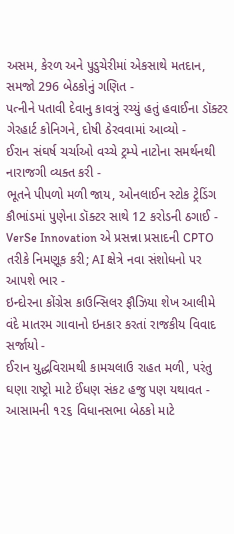અસમ, કેરળ અને પુડુચેરીમાં એકસાથે મતદાન, સમજો 296 બેઠકોનું ગણિત -
પત્નીને પતાવી દેવાનુ કાવત્રું રચ્યું હતું હવાઈના ડૉક્ટર ગેરહાર્ટ કોનિગને, દોષી ઠેરવવામાં આવ્યો -
ઈરાન સંઘર્ષ ચર્ચાઓ વચ્ચે ટ્રમ્પે નાટોના સમર્થનથી નારાજગી વ્યક્ત કરી -
ભૂતને પીપળો મળી જાય, ઓનલાઈન સ્ટોક ટ્રેડિંગ કૌભાંડમાં પુણેના ડૉક્ટર સાથે 12 કરોડની ઠગાઈ -
VerSe Innovation એ પ્રસન્ના પ્રસાદની CPTO તરીકે નિમણૂક કરી; AI ક્ષેત્રે નવા સંશોધનો પર આપશે ભાર -
ઇન્દોરના કોંગ્રેસ કાઉન્સિલર ફૌઝિયા શેખ આલીમે વંદે માતરમ ગાવાનો ઇનકાર કરતાં રાજકીય વિવાદ સર્જાયો -
ઈરાન યુદ્ધવિરામથી કામચલાઉ રાહત મળી, પરંતુ ઘણા રાષ્ટ્રો માટે ઈંધણ સંકટ હજુ પણ યથાવત -
આસામની ૧૨૬ વિધાનસભા બેઠકો માટે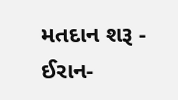મતદાન શરૂ -
ઈરાન-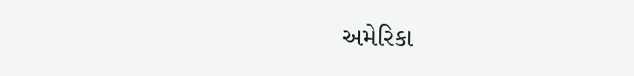અમેરિકા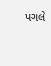પગલે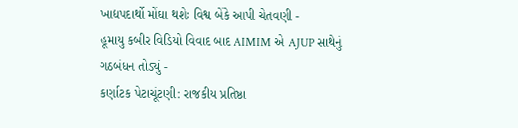ખાદ્યપદાર્થો મોંઘા થશેઃ વિશ્વ બેંકે આપી ચેતવણી -
હૂમાયુ કબીર વિડિયો વિવાદ બાદ AIMIM એ AJUP સાથેનું ગઠબંધન તોડ્યું -
કર્ણાટક પેટાચૂંટણી: રાજકીય પ્રતિષ્ઠા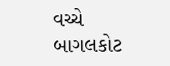વચ્ચે બાગલકોટ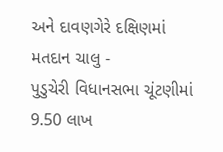અને દાવણગેરે દક્ષિણમાં મતદાન ચાલુ -
પુડુચેરી વિધાનસભા ચૂંટણીમાં 9.50 લાખ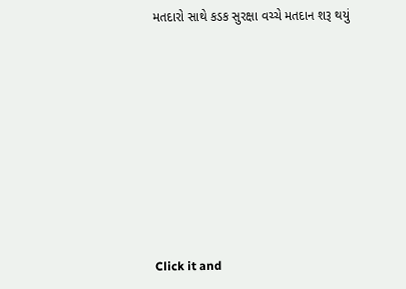મતદારો સાથે કડક સુરક્ષા વચ્ચે મતદાન શરૂ થયું












Click it and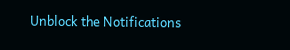Unblock the Notifications